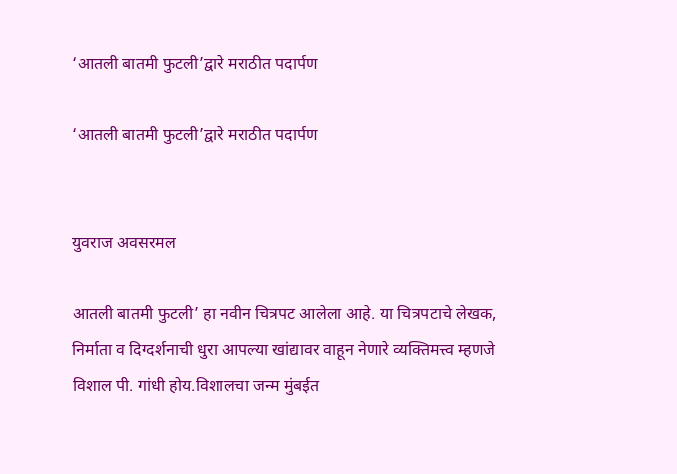‘आतली बातमी फुटली’द्वारे मराठीत पदार्पण

‘आतली बातमी फुटली’द्वारे मराठीत पदार्पण


युवराज अवसरमल

आतली बातमी फुटली’ हा नवीन चित्रपट आलेला आहे. या चित्रपटाचे लेखक, निर्माता व दिग्दर्शनाची धुरा आपल्या खांद्यावर वाहून नेणारे व्यक्तिमत्त्व म्हणजे विशाल पी. गांधी होय.विशालचा जन्म मुंबईत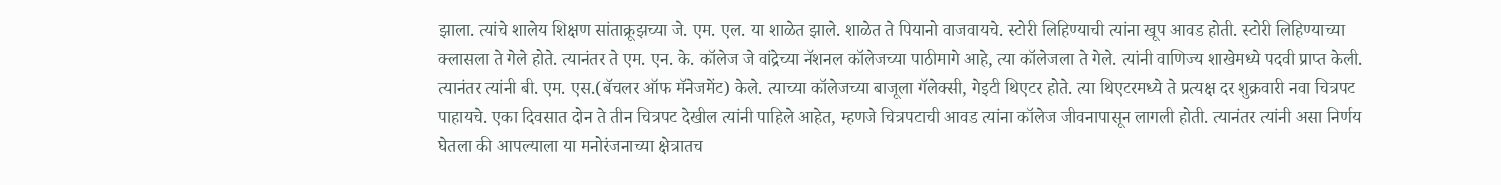झाला. त्यांचे शालेय शिक्षण सांताक्रूझच्या जे. एम. एल. या शाळेत झाले. शाळेत ते पियानो वाजवायचे. स्टोरी लिहिण्याची त्यांना खूप आवड होती. स्टोरी लिहिण्याच्या क्लासला ते गेले होते. त्यानंतर ते एम. एन. के. कॉलेज जे वांद्रेच्या नॅशनल कॉलेजच्या पाठीमागे आहे, त्या कॉलेजला ते गेले. त्यांनी वाणिज्य शाखेमध्ये पदवी प्राप्त केली. त्यानंतर त्यांनी बी. एम. एस.(बॅचलर ऑफ मॅनेजमेंट) केले. त्याच्या कॉलेजच्या बाजूला गॅलेक्सी, गेइटी थिएटर होते. त्या थिएटरमध्ये ते प्रत्यक्ष दर शुक्रवारी नवा चित्रपट पाहायचे. एका दिवसात दोन ते तीन चित्रपट देखील त्यांनी पाहिले आहेत, म्हणजे चित्रपटाची आवड त्यांना कॉलेज जीवनापासून लागली होती. त्यानंतर त्यांनी असा निर्णय घेतला की आपल्याला या मनोरंजनाच्या क्षेत्रातच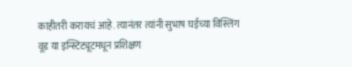काहीतरी करायचं आहे. त्यानंतर त्यांनी सुभाष घईच्या विस्लिंग वूड या इन्स्टिट्यूटमधून प्रशिक्षण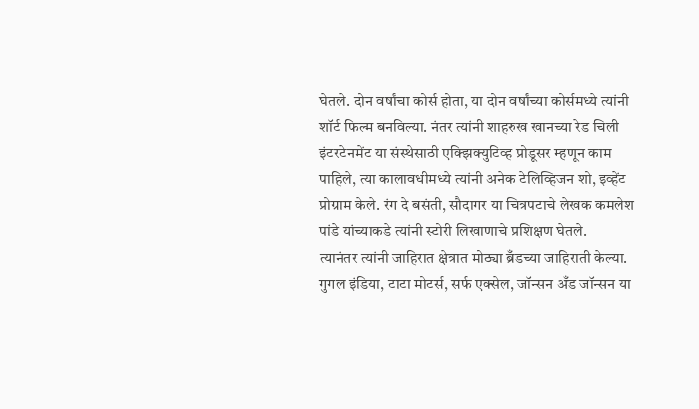घेतले. दोन वर्षांचा कोर्स होता, या दोन वर्षांच्या कोर्समध्ये त्यांनी शॉर्ट फिल्म बनविल्या. नंतर त्यांनी शाहरुख खानच्या रेड चिली इंटरटेनमेंट या संस्थेसाठी एक्झिक्युटिव्ह प्रोडूसर म्हणून काम पाहिले, त्या कालावधीमध्ये त्यांनी अनेक टेलिव्हिजन शो, इव्हेंट प्रोग्राम केले. रंग दे बसंती, सौदागर या चित्रपटाचे लेखक कमलेश पांडे यांच्याकडे त्यांनी स्टोरी लिखाणाचे प्रशिक्षण घेतले.
त्यानंतर त्यांनी जाहिरात क्षेत्रात मोठ्या ब्रँडच्या जाहिराती केल्या. गुगल इंडिया, टाटा मोटर्स, सर्फ एक्सेल, जॉन्सन अँड जॉन्सन या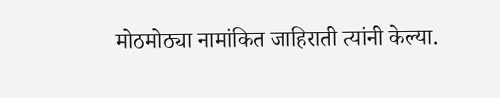मोठमोठ्या नामांकित जाहिराती त्यांनी केल्या.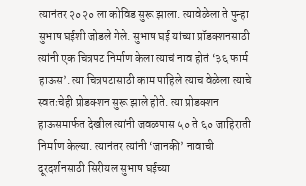त्यानंतर २०२० ला कोविड सुरू झाला. त्यावेळेला ते पुन्हा सुभाष घईशी जोडले गेले. सुभाष घई यांच्या प्रॉडक्शनसाठी त्यांनी एक चित्रपट निर्माण केला त्याचं नाव होतं ‘३६ फार्म हाऊस’. त्या चित्रपटासाठी काम पाहिले त्याच वेळेला त्याचे स्वतःचेही प्रोडक्शन सुरू झाले होते. त्या प्रोडक्शन हाऊसमार्फत देखील त्यांनी जवळपास ५० ते ६० जाहिराती निर्माण केल्या. त्यानंतर त्यांनी ‘जानकी’ नावाची दूरदर्शनसाठी सिरीयल सुभाष घईच्या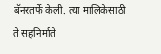बॅनरतर्फे केली. त्या मालिकेसाठी ते सहनिर्माते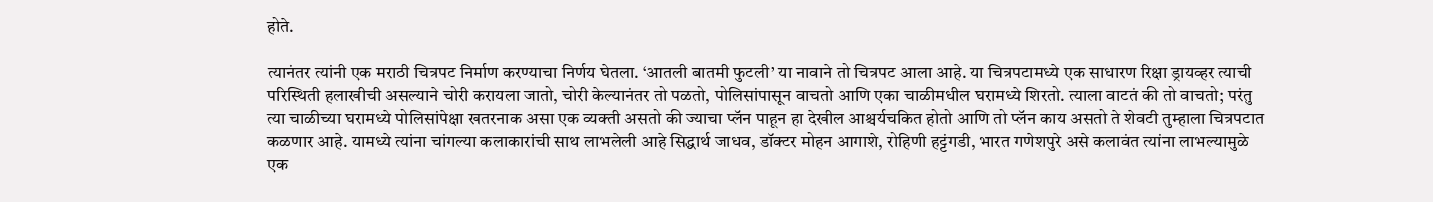होते.

त्यानंतर त्यांनी एक मराठी चित्रपट निर्माण करण्याचा निर्णय घेतला. ‘आतली बातमी फुटली’ या नावाने तो चित्रपट आला आहे. या चित्रपटामध्ये एक साधारण रिक्षा ड्रायव्हर त्याची परिस्थिती हलाखीची असल्याने चोरी करायला जातो, चोरी केल्यानंतर तो पळतो, पोलिसांपासून वाचतो आणि एका चाळीमधील घरामध्ये शिरतो. त्याला वाटतं की तो वाचतो; परंतु त्या चाळीच्या घरामध्ये पोलिसांपेक्षा खतरनाक असा एक व्यक्ती असतो की ज्याचा प्लॅन पाहून हा देखील आश्चर्यचकित होतो आणि तो प्लॅन काय असतो ते शेवटी तुम्हाला चित्रपटात कळणार आहे. यामध्ये त्यांना चांगल्या कलाकारांची साथ लाभलेली आहे सिद्धार्थ जाधव, डॉक्टर मोहन आगाशे, रोहिणी हट्टंगडी, भारत गणेशपुरे असे कलावंत त्यांना लाभल्यामुळे एक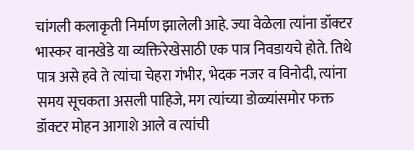चांगली कलाकृती निर्माण झालेली आहे. ज्या वेळेला त्यांना डॉक्टर भास्कर वानखेडे या व्यक्तिरेखेसाठी एक पात्र निवडायचे होते. तिथे पात्र असे हवे ते त्यांचा चेहरा गंभीर, भेदक नजर व विनोदी, त्यांना समय सूचकता असली पाहिजे, मग त्यांच्या डोळ्यांसमोर फक्त डॉक्टर मोहन आगाशे आले व त्यांची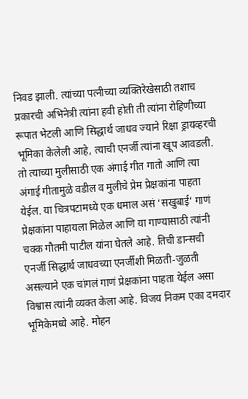निवड झाली. त्यांच्या पत्नीच्या व्यक्तिरेखेसाठी तशाच प्रकारची अभिनेत्री त्यांना हवी होती ती त्यांना रोहिणीच्या रूपात भेटली आणि सिद्धार्थ जाधव ज्याने रिक्षा ड्रायव्हरची भूमिका केलेली आहे, त्याची एनर्जी त्यांना खूप आवडली. तो त्याच्या मुलीसाठी एक अंगाई गीत गातो आणि त्या अंगाई गीतामुळे वडील व मुलीचे प्रेम प्रेक्षकांना पाहता येईल. या चित्रपटामध्ये एक धमाल असं ‘सखुबाई’ गाणं प्रेक्षकांना पाहायला मिळेल आणि या गाण्यासाठी त्यांनी चक्क गौतमी पाटील यांना घेतले आहे. तिची डान्सची एनर्जी सिद्धार्थ जाधवच्या एनर्जीशी मिळती-जुळती असल्याने एक चांगलं गाणं प्रेक्षकांना पाहता येईल असा विश्वास त्यांनी व्यक्त केला आहे. विजय निकम एका दमदार भूमिकेमध्ये आहे. मोहन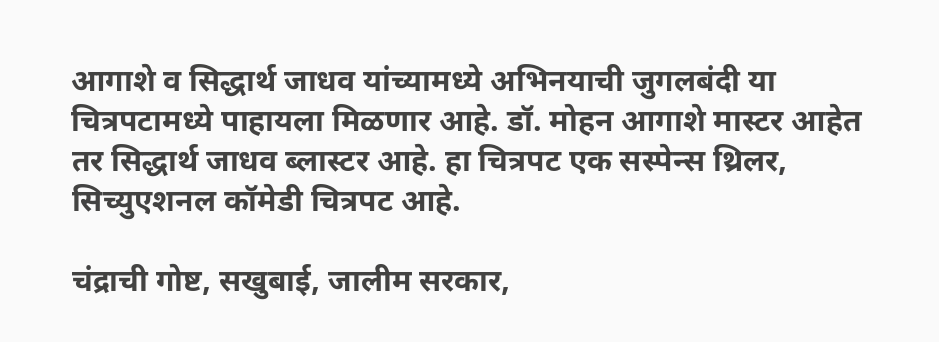आगाशे व सिद्धार्थ जाधव यांच्यामध्ये अभिनयाची जुगलबंदी या चित्रपटामध्ये पाहायला मिळणार आहे. डॉ. मोहन आगाशे मास्टर आहेत तर सिद्धार्थ जाधव ब्लास्टर आहे. हा चित्रपट एक सस्पेन्स थ्रिलर, सिच्युएशनल कॉमेडी चित्रपट आहे.

चंद्राची गोष्ट, सखुबाई, जालीम सरकार,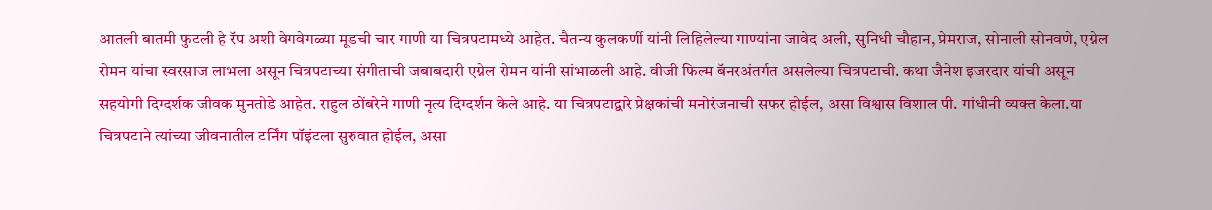आतली बातमी फुटली हे रॅप अशी वेगवेगळ्या मूडची चार गाणी या चित्रपटामध्ये आहेत. चैतन्य कुलकर्णी यांनी लिहिलेल्या गाण्यांना जावेद अली, सुनिधी चौहान, प्रेमराज, सोनाली सोनवणे, एग्नेल रोमन यांचा स्वरसाज लाभला असून चित्रपटाच्या संगीताची जबाबदारी एग्नेल रोमन यांनी सांभाळली आहे. वीजी फिल्म बॅनरअंतर्गत असलेल्या चित्रपटाची. कथा जैनेश इजरदार यांची असून सहयोगी दिग्दर्शक जीवक मुनतोडे आहेत. राहुल ठोंबरेने गाणी नृत्य दिग्दर्शन केले आहे. या चित्रपटाद्वारे प्रेक्षकांची मनोरंजनाची सफर होईल, असा विश्वास विशाल पी. गांधीनी व्यक्त केला.या चित्रपटाने त्यांच्या जीवनातील टर्निंग पॉइंटला सुरुवात होईल, असा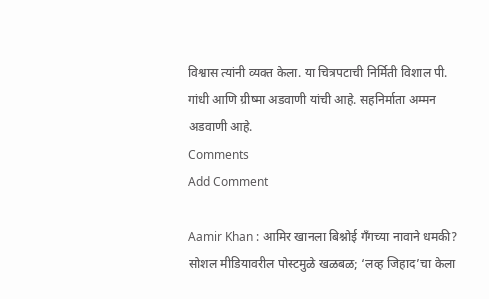विश्वास त्यांनी व्यक्त केला. या चित्रपटाची निर्मिती विशाल पी. गांधी आणि ग्रीष्मा अडवाणी यांची आहे. सहनिर्माता अम्मन अडवाणी आहे.
Comments
Add Comment

Aamir Khan : आमिर खानला बिश्नोई गँगच्या नावाने धमकी? सोशल मीडियावरील पोस्टमुळे खळबळ; ‘लव्ह जिहाद’चा केला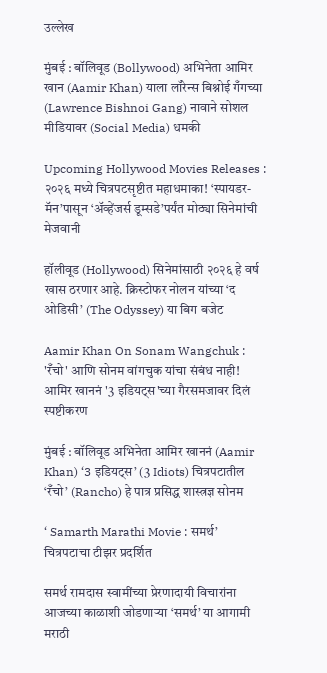उल्लेख

मुंबई : बॉलिवूड (Bollywood) अभिनेता आमिर खान (Aamir Khan) याला लॉरेन्स बिश्नोई गँगच्या (Lawrence Bishnoi Gang) नावाने सोशल मीडियावर (Social Media) धमकी

Upcoming Hollywood Movies Releases : २०२६ मध्ये चित्रपटसृष्टीत महाधमाका! ‘स्पायडर-मॅन’पासून ‘अ‍ॅव्हेंजर्स डूम्सडे’पर्यंत मोठ्या सिनेमांची मेजवानी

हॉलीवूड (Hollywood) सिनेमांसाठी २०२६ हे वर्ष खास ठरणार आहे. क्रिस्टोफर नोलन यांच्या ‘द ओडिसी’ (The Odyssey) या बिग बजेट

Aamir Khan On Sonam Wangchuk : 'रँचो' आणि सोनम वांगचुक यांचा संबंध नाही! आमिर खाननं '3 इडियट्स'च्या गैरसमजावर दिलं स्पष्टीकरण

मुंबई : बॉलिवूड अभिनेता आमिर खाननं (Aamir Khan) ‘3 इडियट्स’ (3 Idiots) चित्रपटातील ‘रँचो’ (Rancho) हे पात्र प्रसिद्ध शास्त्रज्ञ सोनम

‘ Samarth Marathi Movie : समर्थ’ चित्रपटाचा टीझर प्रदर्शित

समर्थ रामदास स्वामींच्या प्रेरणादायी विचारांना आजच्या काळाशी जोडणाऱ्या ‘समर्थ’ या आगामी मराठी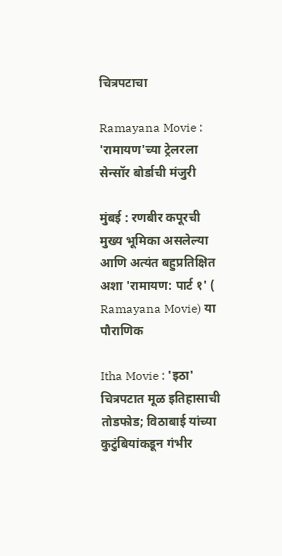चित्रपटाचा

Ramayana Movie : 'रामायण'च्या ट्रेलरला सेन्सॉर बोर्डाची मंजुरी

मुंबई : रणबीर कपूरची मुख्य भूमिका असलेल्या आणि अत्यंत बहुप्रतिक्षित अशा 'रामायण: पार्ट १' ( Ramayana Movie) या पौराणिक

Itha Movie : 'इठा' चित्रपटात मूळ इतिहासाची तोडफोड; विठाबाई यांच्या कुटुंबियांकडून गंभीर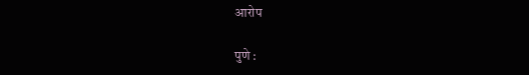आरोप

पुणे :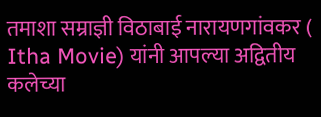तमाशा सम्राज्ञी विठाबाई नारायणगांवकर ( Itha Movie) यांनी आपल्या अद्वितीय कलेच्या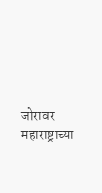जोरावर महाराष्ट्राच्या